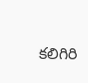కలిగిరి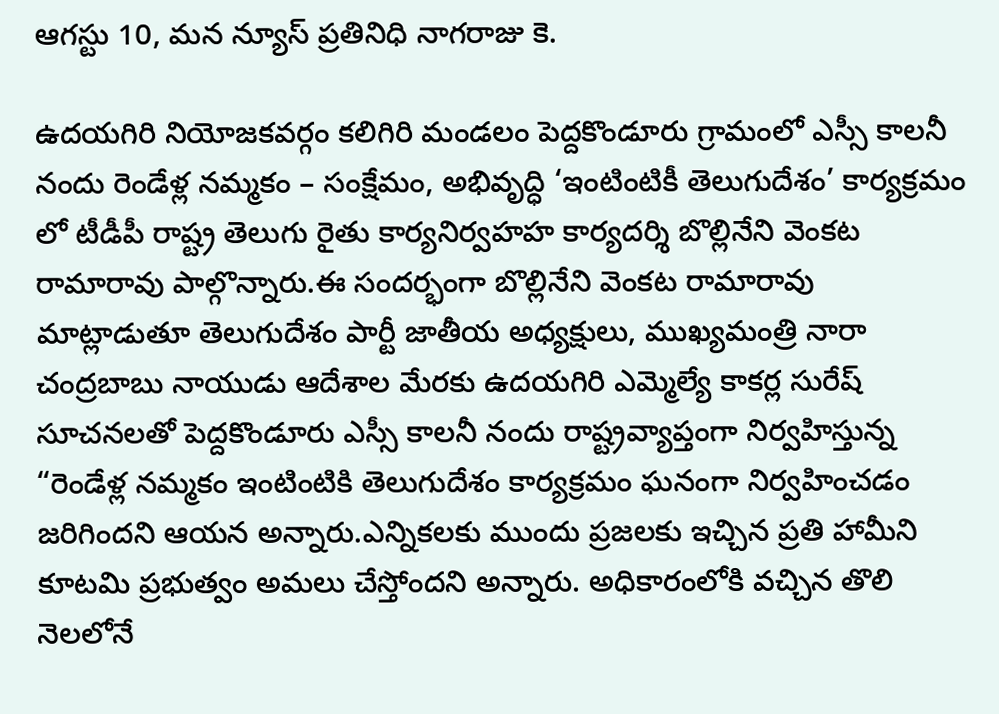ఆగస్టు 10, మన న్యూస్ ప్రతినిధి నాగరాజు కె.

ఉదయగిరి నియోజకవర్గం కలిగిరి మండలం పెద్దకొండూరు గ్రామంలో ఎస్సీ కాలనీ నందు రెండేళ్ల నమ్మకం – సంక్షేమం, అభివృద్ధి ‘ఇంటింటికీ తెలుగుదేశం’ కార్యక్రమం లో టీడీపీ రాష్ట్ర తెలుగు రైతు కార్యనిర్వహహ కార్యదర్శి బొల్లినేని వెంకట రామారావు పాల్గొన్నారు.ఈ సందర్భంగా బొల్లినేని వెంకట రామారావు మాట్లాడుతూ తెలుగుదేశం పార్టీ జాతీయ అధ్యక్షులు, ముఖ్యమంత్రి నారా చంద్రబాబు నాయుడు ఆదేశాల మేరకు ఉదయగిరి ఎమ్మెల్యే కాకర్ల సురేష్ సూచనలతో పెద్దకొండూరు ఎస్సీ కాలనీ నందు రాష్ట్రవ్యాప్తంగా నిర్వహిస్తున్న “రెండేళ్ల నమ్మకం ఇంటింటికి తెలుగుదేశం కార్యక్రమం ఘనంగా నిర్వహించడం జరిగిందని ఆయన అన్నారు.ఎన్నికలకు ముందు ప్రజలకు ఇచ్చిన ప్రతి హామీని కూటమి ప్రభుత్వం అమలు చేస్తోందని అన్నారు. అధికారంలోకి వచ్చిన తొలి నెలలోనే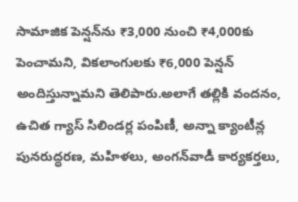సామాజిక పెన్షన్‌ను ₹3,000 నుంచి ₹4,000కు పెంచామని, వికలాంగులకు ₹6,000 పెన్షన్ అందిస్తున్నామని తెలిపారు.అలాగే తల్లికి వందనం, ఉచిత గ్యాస్ సిలిండర్ల పంపిణీ, అన్నా క్యాంటీన్ల పునరుద్ధరణ, మహిళలు, అంగన్‌వాడీ కార్యకర్తలు,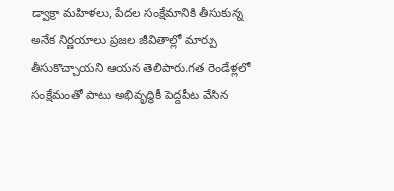డ్వాక్రా మహిళలు, పేదల సంక్షేమానికి తీసుకున్న అనేక నిర్ణయాలు ప్రజల జీవితాల్లో మార్పు తీసుకొచ్చాయని ఆయన తెలిపారు.గత రెండేళ్లలో సంక్షేమంతో పాటు అభివృద్ధికీ పెద్దపీట వేసిన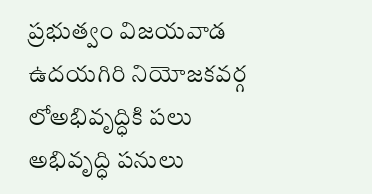ప్రభుత్వం విజయవాడ ఉదయగిరి నియోజకవర్గ లోఅభివృద్ధికి పలు అభివృద్ధి పనులు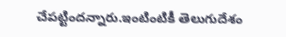చేపట్టిందన్నారు.ఇంటింటికీ తెలుగుదేశం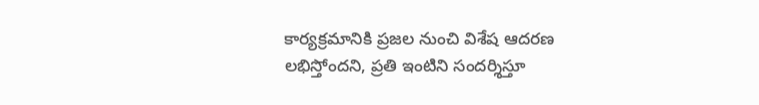కార్యక్రమానికి ప్రజల నుంచి విశేష ఆదరణ లభిస్తోందని, ప్రతి ఇంటిని సందర్శిస్తూ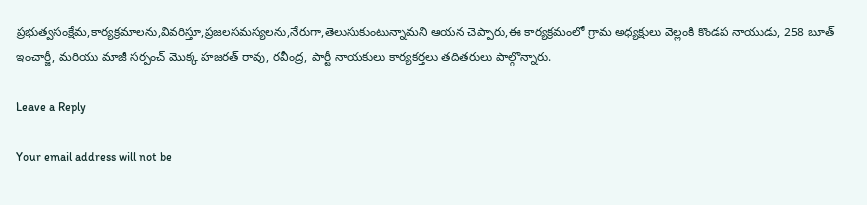ప్రభుత్వసంక్షేమ,కార్యక్రమాలను,వివరిస్తూ,ప్రజలసమస్యలను,నేరుగా,తెలుసుకుంటున్నామని ఆయన చెప్పారు,ఈ కార్యక్రమంలో గ్రామ అధ్యక్షులు వెల్లంకి కొండప నాయుడు, 258 బూత్ ఇంచార్జీ, మరియు మాజీ సర్పంచ్ మొక్క హజరత్ రావు, రవీంద్ర, పార్టీ నాయకులు కార్యకర్తలు తదితరులు పాల్గొన్నారు.

Leave a Reply

Your email address will not be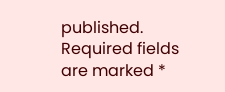published. Required fields are marked *